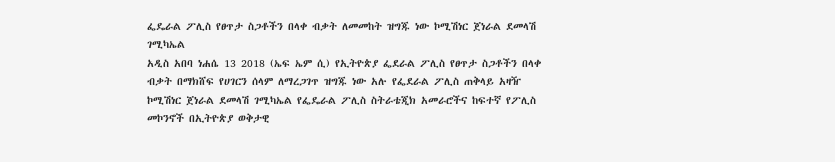ፌዴራል ፖሊስ የፀጥታ ስጋቶችን በላቀ ብቃት ለመመከት ዝግጁ ነው ኮሚሽነር ጀነራል ደመላሽ ገሚካኤል
አዲስ አበባ ነሐሴ 13 2018 (ኤፍ ኤም ሲ) የኢትዮጵያ ፌደራል ፖሊስ የፀጥታ ስጋቶችን በላቀ ብቃት በማክሸፍ የሀገርን ሰላም ለማረጋገጥ ዝግጁ ነው አሉ የፌደራል ፖሊስ ጠቅላይ አዛዥ ኮሚሽነር ጀነራል ደመላሽ ገሚካኤል የፌዴራል ፖሊስ ስትራቴጂክ አመራሮችና ከፍተኛ የፖሊስ መኮንኖች በኢትዮጵያ ወቅታዊ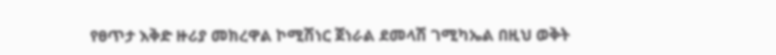የፀጥታ እቅድ ዙሪያ መክረዋል ኮሚሽነር ጀነራል ደመላሽ ገሚካኤል በዚህ ወቅት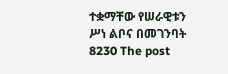ተቋማቸው የሠራዊቱን ሥነ ልቦና በመገንባት 8230 The post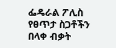ፌዴራል ፖሊስ የፀጥታ ስጋቶችን በላቀ ብቃት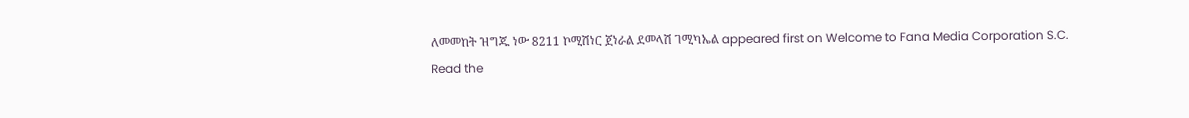ለመመከት ዝግጁ ነው 8211 ኮሚሽነር ጀነራል ደመላሽ ገሚካኤል appeared first on Welcome to Fana Media Corporation S.C.
Read the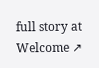full story at Welcome ↗